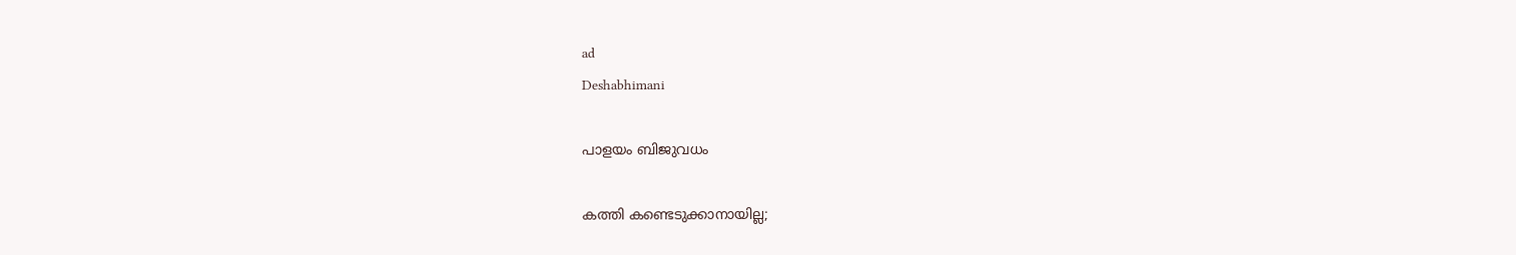ad
Deshabhimani

പാളയം ബിജുവധം

കത്തി കണ്ടെടുക്കാനായില്ല;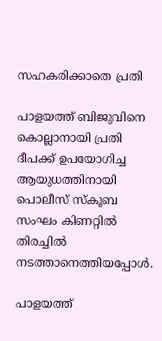സഹകരിക്കാതെ പ്രതി

പാളയത്ത് ബിജുവിനെ കൊല്ലാനായി പ്രതി ദീപക്ക് ഉപയോഗിച്ച ആയുധത്തിനായി
പൊലീസ് സ്‌കൂബ സംഘം കിണറ്റിൽ തിരച്ചിൽ നടത്താനെത്തിയപ്പോൾ.

പാളയത്ത്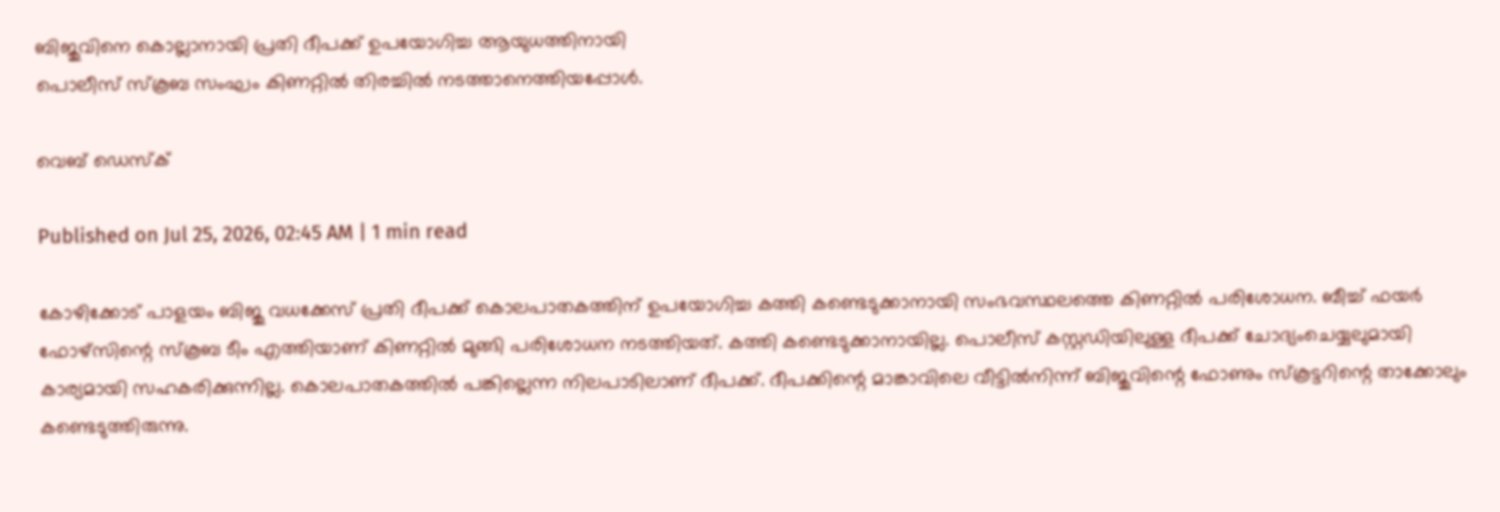ബിജുവിനെ കൊല്ലാനായി പ്രതി ദീപക്ക് ഉപയോഗിച്ച ആയുധത്തിനായി
പൊലീസ് സ്‌കൂബ സംഘം കിണറ്റിൽ തിരച്ചിൽ നടത്താനെത്തിയപ്പോൾ.

വെബ് ഡെസ്ക്

Published on Jul 25, 2026, 02:45 AM | 1 min read

കോഴിക്കോട്‌ പാളയം ബിജു വധക്കേസ്‌ പ്രതി ദീപക്ക്‌ കൊലപാതകത്തിന്‌ ഉപയോഗിച്ച കത്തി കണ്ടെടുക്കാനായി സംഭവസ്ഥലത്തെ കിണറ്റിൽ പരിശോധന. ബീച്ച്‌ ഫയർ ഫോഴ്സിന്റെ സ്കൂബ ടീം എത്തിയാണ്‌ കിണറ്റിൽ മുങ്ങി പരിശോധന നടത്തിയത്‌. കത്തി കണ്ടെടുക്കാനായില്ല. പൊലീസ്‌ കസ്റ്റഡിയിലുള്ള ദീപക്ക്‌ ചോദ്യംചെയ്യലുമായി കാര്യമായി സഹകരിക്കുന്നില്ല. കൊലപാതകത്തിൽ പങ്കില്ലെന്ന നിലപാടിലാണ്‌ ദീപക്ക്‌. ദീപക്കിന്റെ മാങ്കാവിലെ വീട്ടിൽനിന്ന്‌ ബിജുവിന്റെ ഫോണും സ്കൂട്ടറിന്റെ താക്കോലും കണ്ടെടുത്തിരുന്നു.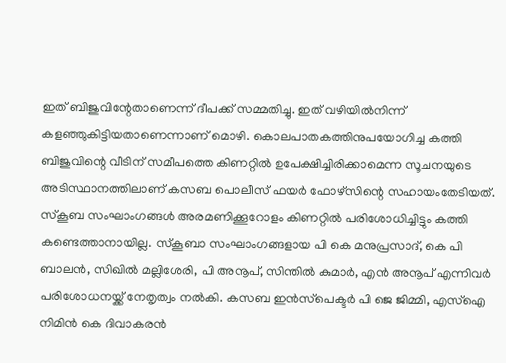ഇത്‌ ബിജുവിന്റേതാണെന്ന്‌ ദീപക്ക്‌ സമ്മതിച്ചു. ഇത്‌ വഴിയിൽനിന്ന്‌ കളഞ്ഞുകിട്ടിയതാണെന്നാണ്‌ മൊഴി. കൊലപാതകത്തിനുപയോഗിച്ച കത്തി ബിജുവിന്റെ വീടിന്‌ സമീപത്തെ കിണറ്റിൽ ഉപേക്ഷിച്ചിരിക്കാമെന്ന സൂചനയുടെ അടിസ്ഥാനത്തിലാണ്‌ കസബ പൊലീസ്‌ ഫയർ ഫോഴ്സിന്റെ സഹായംതേടിയത്‌. സ്കൂബ സംഘാംഗങ്ങൾ അരമണിക്കൂറോളം കിണറ്റിൽ പരിശോധിച്ചിട്ടും കത്തി കണ്ടെത്താനായില്ല. സ്കൂബാ സംഘാംഗങ്ങളായ പി കെ മനുപ്രസാദ്‌, കെ പി ബാലൻ, സിഖിൽ മല്ലിശേരി, പി അനൂപ്‌, സിന്തിൽ കുമാർ, എൻ അനൂപ്‌ എന്നിവർ പരിശോധനയ്ക്ക്‌ നേതൃത്വം നൽകി. കസബ ഇൻസ്‌പെക്ടർ പി ജെ ജിമ്മി, എസ്‌ഐ നിമിൻ കെ ദിവാകരൻ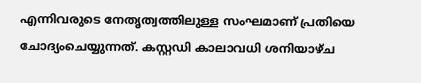എന്നിവരുടെ നേതൃത്വത്തിലുള്ള സംഘമാണ്‌ പ്രതിയെ ചോദ്യംചെയ്യുന്നത്‌. കസ്റ്റഡി കാലാവധി ശനിയാഴ്ച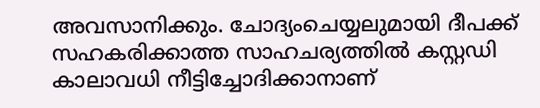അവസാനിക്കും. ചോദ്യംചെയ്യലുമായി ദീപക്ക്‌ സഹകരിക്കാത്ത സാഹചര്യത്തിൽ കസ്റ്റഡി കാലാവധി നീട്ടിച്ചോദിക്കാനാണ്‌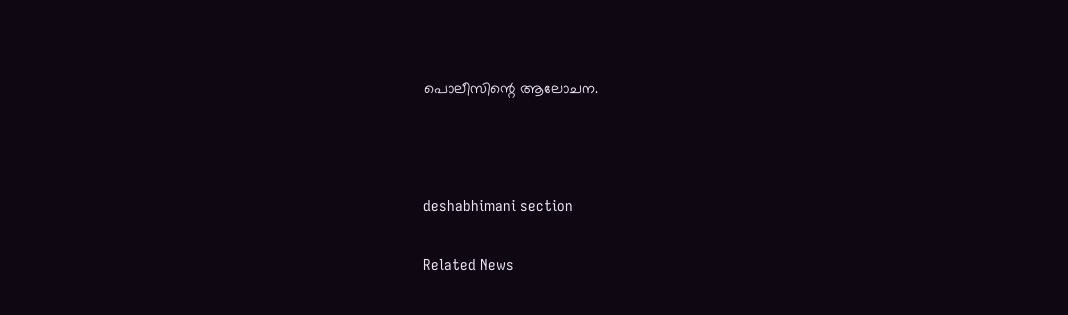പൊലീസിന്റെ ആലോചന.



deshabhimani section

Related News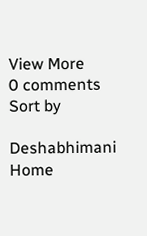View More
0 comments
Sort by

Deshabhimani
Home